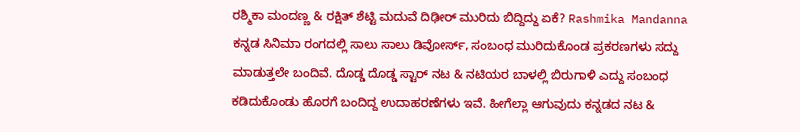ರಶ್ಮಿಕಾ ಮಂದಣ್ಣ & ರಕ್ಷಿತ್ ಶೆಟ್ಟಿ ಮದುವೆ ದಿಢೀರ್ ಮುರಿದು ಬಿದ್ದಿದ್ದು ಏಕೆ? Rashmika Mandanna
ಕನ್ನಡ ಸಿನಿಮಾ ರಂಗದಲ್ಲಿ ಸಾಲು ಸಾಲು ಡಿವೋರ್ಸ್, ಸಂಬಂಧ ಮುರಿದುಕೊಂಡ ಪ್ರಕರಣಗಳು ಸದ್ದು ಮಾಡುತ್ತಲೇ ಬಂದಿವೆ. ದೊಡ್ಡ ದೊಡ್ಡ ಸ್ಟಾರ್ ನಟ & ನಟಿಯರ ಬಾಳಲ್ಲಿ ಬಿರುಗಾಳಿ ಎದ್ದು ಸಂಬಂಧ ಕಡಿದುಕೊಂಡು ಹೊರಗೆ ಬಂದಿದ್ದ ಉದಾಹರಣೆಗಳು ಇವೆ. ಹೀಗೆಲ್ಲಾ ಆಗುವುದು ಕನ್ನಡದ ನಟ &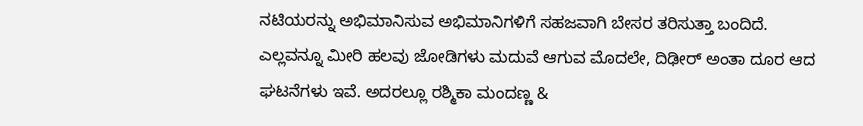ನಟಿಯರನ್ನು ಅಭಿಮಾನಿಸುವ ಅಭಿಮಾನಿಗಳಿಗೆ ಸಹಜವಾಗಿ ಬೇಸರ ತರಿಸುತ್ತಾ ಬಂದಿದೆ. ಎಲ್ಲವನ್ನೂ ಮೀರಿ ಹಲವು ಜೋಡಿಗಳು ಮದುವೆ ಆಗುವ ಮೊದಲೇ, ದಿಢೀರ್ ಅಂತಾ ದೂರ ಆದ ಘಟನೆಗಳು ಇವೆ. ಅದರಲ್ಲೂ ರಶ್ಮಿಕಾ ಮಂದಣ್ಣ &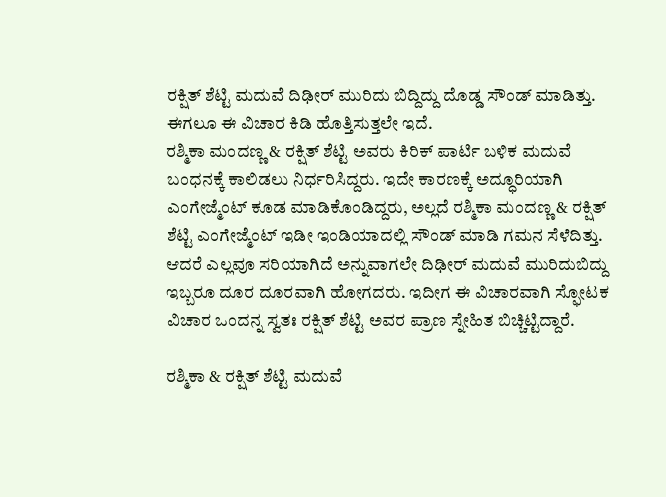ರಕ್ಷಿತ್ ಶೆಟ್ಟಿ ಮದುವೆ ದಿಢೀರ್ ಮುರಿದು ಬಿದ್ದಿದ್ದು ದೊಡ್ಡ ಸೌಂಡ್ ಮಾಡಿತ್ತು. ಈಗಲೂ ಈ ವಿಚಾರ ಕಿಡಿ ಹೊತ್ತಿಸುತ್ತಲೇ ಇದೆ.
ರಶ್ಮಿಕಾ ಮಂದಣ್ಣ & ರಕ್ಷಿತ್ ಶೆಟ್ಟಿ ಅವರು ಕಿರಿಕ್ ಪಾರ್ಟಿ ಬಳಿಕ ಮದುವೆ ಬಂಧನಕ್ಕೆ ಕಾಲಿಡಲು ನಿರ್ಧರಿಸಿದ್ದರು. ಇದೇ ಕಾರಣಕ್ಕೆ ಅದ್ಧೂರಿಯಾಗಿ ಎಂಗೇಜ್ಮೆಂಟ್ ಕೂಡ ಮಾಡಿಕೊಂಡಿದ್ದರು, ಅಲ್ಲದೆ ರಶ್ಮಿಕಾ ಮಂದಣ್ಣ & ರಕ್ಷಿತ್ ಶೆಟ್ಟಿ ಎಂಗೇಜ್ಮೆಂಟ್ ಇಡೀ ಇಂಡಿಯಾದಲ್ಲಿ ಸೌಂಡ್ ಮಾಡಿ ಗಮನ ಸೆಳೆದಿತ್ತು. ಆದರೆ ಎಲ್ಲವೂ ಸರಿಯಾಗಿದೆ ಅನ್ನುವಾಗಲೇ ದಿಢೀರ್ ಮದುವೆ ಮುರಿದುಬಿದ್ದು ಇಬ್ಬರೂ ದೂರ ದೂರವಾಗಿ ಹೋಗದರು. ಇದೀಗ ಈ ವಿಚಾರವಾಗಿ ಸ್ಫೋಟಕ ವಿಚಾರ ಒಂದನ್ನ ಸ್ವತಃ ರಕ್ಷಿತ್ ಶೆಟ್ಟಿ ಅವರ ಪ್ರಾಣ ಸ್ನೇಹಿತ ಬಿಚ್ಚಿಟ್ಟಿದ್ದಾರೆ.

ರಶ್ಮಿಕಾ & ರಕ್ಷಿತ್ ಶೆಟ್ಟಿ ಮದುವೆ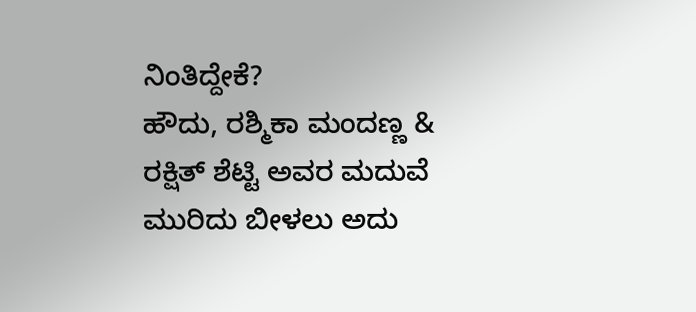ನಿಂತಿದ್ದೇಕೆ?
ಹೌದು, ರಶ್ಮಿಕಾ ಮಂದಣ್ಣ & ರಕ್ಷಿತ್ ಶೆಟ್ಟಿ ಅವರ ಮದುವೆ ಮುರಿದು ಬೀಳಲು ಅದು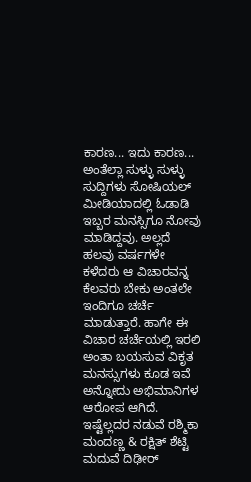ಕಾರಣ... ಇದು ಕಾರಣ... ಅಂತೆಲ್ಲಾ ಸುಳ್ಳು ಸುಳ್ಳು ಸುದ್ದಿಗಳು ಸೋಷಿಯಲ್ ಮೀಡಿಯಾದಲ್ಲಿ ಓಡಾಡಿ ಇಬ್ಬರ ಮನಸ್ಸಿಗೂ ನೋವು ಮಾಡಿದ್ದವು. ಅಲ್ಲದೆ ಹಲವು ವರ್ಷಗಳೇ ಕಳೆದರು ಆ ವಿಚಾರವನ್ನ ಕೆಲವರು ಬೇಕು ಅಂತಲೇ ಇಂದಿಗೂ ಚರ್ಚೆ ಮಾಡುತ್ತಾರೆ. ಹಾಗೇ ಈ ವಿಚಾರ ಚರ್ಚೆಯಲ್ಲಿ ಇರಲಿ ಅಂತಾ ಬಯಸುವ ವಿಕೃತ ಮನಸ್ಸುಗಳು ಕೂಡ ಇವೆ ಅನ್ನೋದು ಅಭಿಮಾನಿಗಳ ಆರೋಪ ಆಗಿದೆ. ಇಷ್ಟೆಲ್ಲದರ ನಡುವೆ ರಶ್ಮಿಕಾ ಮಂದಣ್ಣ & ರಕ್ಷಿತ್ ಶೆಟ್ಟಿ ಮದುವೆ ದಿಢೀರ್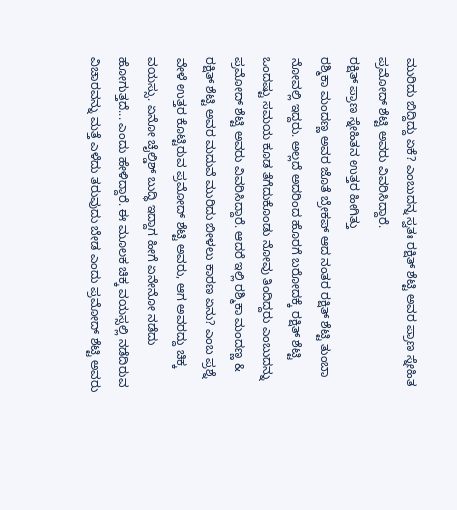ಮುರಿದು ಬಿದ್ದಿದ್ದು ಏಕೆ? ಎಂಬುದನ್ನ ಸ್ವತಃ ರಕ್ಷಿತ್ ಶೆಟ್ಟಿ ಅವರ ಪ್ರಾಣ ಸ್ನೇಹಿತ ಪ್ರಮೋದ್ ಶೆಟ್ಟಿ ಅವರು ವಿವರಿಸಿದ್ದಾರೆ.
ರಕ್ಷಿತ್ ಪ್ರಾಣ ಸ್ನೇಹಿತನ ಉತ್ತರ ಹೀಗಿತ್ತು
ರಶ್ಮಿಕಾ ಮಂದಣ್ಣ ಅವರ ಜೊತೆ ಬ್ರೇಕಪ್ ಆದ ನಂತರ ರಕ್ಷಿತ್ ಶೆಟ್ಟಿ ತುಂಬಾ ನೋವಲ್ಲಿ ಇದ್ದರು. ಅಲ್ಲದೆ ಅದರಿಂದ ಹೊರಗೆ ಬರೋದಕ್ಕೆ ರಕ್ಷಿತ್ ಶೆಟ್ಟಿ ಒಂದಷ್ಟು ಸಮಯ ಕೂಡ ತೆಗೆದುಕೊಂಡು ನೋವು ತಿಂದಿದ್ದರು ಎಂಬುದನ್ನು ಪ್ರಮೋದ್ ಶೆಟ್ಟಿ ಅವರು ವಿವರಿಸಿದ್ದಾರೆ. ಆದರೆ ಇಲ್ಲಿ ರಶ್ಮಿಕಾ ಮಂದಣ್ಣ & ರಕ್ಷಿತ್ ಶೆಟ್ಟಿ ಅವರ ಮದುವೆ ಮುರಿದು ಬೀಳಲು ಕಾರಣ ಏನು? ಎಂಬ ಪ್ರಶ್ನೆ ವೇಳೆ ಉತ್ತರ ಕೊಟ್ಟಿರುವ ಪ್ರಮೋದ್ ಶೆಟ್ಟಿ ಅವರು, ಆಗ ಅವರದ್ದು ಚಿಕ್ಕ ವಯಸ್ಸು. ಏನೋ ಚೈಲ್ಡಿಶ್ ಬುದ್ಧಿ ಇದ್ದಾಗ ಹೀಗೆ ಏನೇನೋ ನಡೆದು ಹೋಗುತ್ತದೆ... ಎಂದು ಹೇಳಿದ್ದಾರೆ. ಈ ಮೂಲಕ ಚಿಕ್ಕ ವಯಸ್ಸಲ್ಲಿ ನಡೆದಿರುವ ವಿಚಾರವನ್ನು ಮತ್ತೆ ಎಳೆದು ತರುವುದು ಬೇಡ ಎಂದು ಪ್ರಮೋದ್ ಶೆಟ್ಟಿ ಅವರು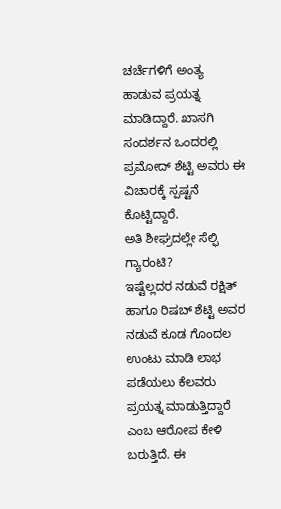ಚರ್ಚೆಗಳಿಗೆ ಅಂತ್ಯ ಹಾಡುವ ಪ್ರಯತ್ನ ಮಾಡಿದ್ದಾರೆ. ಖಾಸಗಿ ಸಂದರ್ಶನ ಒಂದರಲ್ಲಿ ಪ್ರಮೋದ್ ಶೆಟ್ಟಿ ಅವರು ಈ ವಿಚಾರಕ್ಕೆ ಸ್ಪಷ್ಟನೆ ಕೊಟ್ಟಿದ್ದಾರೆ.
ಅತಿ ಶೀಘ್ರದಲ್ಲೇ ಸೆಲ್ಫಿ ಗ್ಯಾರಂಟಿ?
ಇಷ್ಟೆಲ್ಲದರ ನಡುವೆ ರಕ್ಷಿತ್ ಹಾಗೂ ರಿಷಬ್ ಶೆಟ್ಟಿ ಅವರ ನಡುವೆ ಕೂಡ ಗೊಂದಲ ಉಂಟು ಮಾಡಿ ಲಾಭ ಪಡೆಯಲು ಕೆಲವರು ಪ್ರಯತ್ನ ಮಾಡುತ್ತಿದ್ದಾರೆ ಎಂಬ ಆರೋಪ ಕೇಳಿ ಬರುತ್ತಿದೆ. ಈ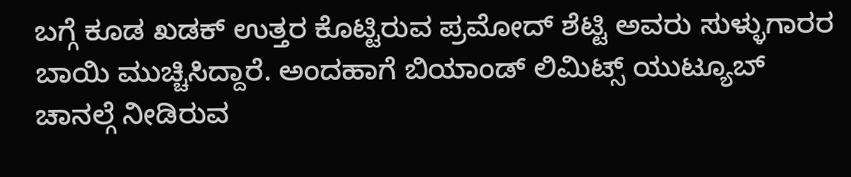ಬಗ್ಗೆ ಕೂಡ ಖಡಕ್ ಉತ್ತರ ಕೊಟ್ಟಿರುವ ಪ್ರಮೋದ್ ಶೆಟ್ಟಿ ಅವರು ಸುಳ್ಳುಗಾರರ ಬಾಯಿ ಮುಚ್ಚಿಸಿದ್ದಾರೆ. ಅಂದಹಾಗೆ ಬಿಯಾಂಡ್ ಲಿಮಿಟ್ಸ್ ಯುಟ್ಯೂಬ್ ಚಾನಲ್ಗೆ ನೀಡಿರುವ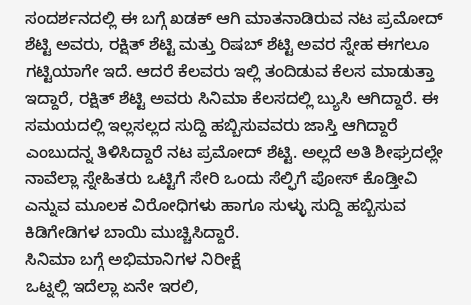ಸಂದರ್ಶನದಲ್ಲಿ ಈ ಬಗ್ಗೆ ಖಡಕ್ ಆಗಿ ಮಾತನಾಡಿರುವ ನಟ ಪ್ರಮೋದ್ ಶೆಟ್ಟಿ ಅವರು, ರಕ್ಷಿತ್ ಶೆಟ್ಟಿ ಮತ್ತು ರಿಷಬ್ ಶೆಟ್ಟಿ ಅವರ ಸ್ನೇಹ ಈಗಲೂ ಗಟ್ಟಿಯಾಗೇ ಇದೆ. ಆದರೆ ಕೆಲವರು ಇಲ್ಲಿ ತಂದಿಡುವ ಕೆಲಸ ಮಾಡುತ್ತಾ ಇದ್ದಾರೆ, ರಕ್ಷಿತ್ ಶೆಟ್ಟಿ ಅವರು ಸಿನಿಮಾ ಕೆಲಸದಲ್ಲಿ ಬ್ಯುಸಿ ಆಗಿದ್ದಾರೆ. ಈ ಸಮಯದಲ್ಲಿ ಇಲ್ಲಸಲ್ಲದ ಸುದ್ದಿ ಹಬ್ಬಿಸುವವರು ಜಾಸ್ತಿ ಆಗಿದ್ದಾರೆ ಎಂಬುದನ್ನ ತಿಳಿಸಿದ್ದಾರೆ ನಟ ಪ್ರಮೋದ್ ಶೆಟ್ಟಿ. ಅಲ್ಲದೆ ಅತಿ ಶೀಘ್ರದಲ್ಲೇ ನಾವೆಲ್ಲಾ ಸ್ನೇಹಿತರು ಒಟ್ಟಿಗೆ ಸೇರಿ ಒಂದು ಸೆಲ್ಫಿಗೆ ಪೋಸ್ ಕೊಡ್ತೀವಿ ಎನ್ನುವ ಮೂಲಕ ವಿರೋಧಿಗಳು ಹಾಗೂ ಸುಳ್ಳು ಸುದ್ದಿ ಹಬ್ಬಿಸುವ ಕಿಡಿಗೇಡಿಗಳ ಬಾಯಿ ಮುಚ್ಚಿಸಿದ್ದಾರೆ.
ಸಿನಿಮಾ ಬಗ್ಗೆ ಅಭಿಮಾನಿಗಳ ನಿರೀಕ್ಷೆ
ಒಟ್ನಲ್ಲಿ ಇದೆಲ್ಲಾ ಏನೇ ಇರಲಿ,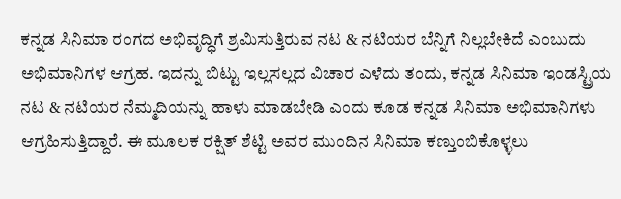ಕನ್ನಡ ಸಿನಿಮಾ ರಂಗದ ಅಭಿವೃದ್ಧಿಗೆ ಶ್ರಮಿಸುತ್ತಿರುವ ನಟ & ನಟಿಯರ ಬೆನ್ನಿಗೆ ನಿಲ್ಲಬೇಕಿದೆ ಎಂಬುದು ಅಭಿಮಾನಿಗಳ ಆಗ್ರಹ. ಇದನ್ನು ಬಿಟ್ಟು ಇಲ್ಲಸಲ್ಲದ ವಿಚಾರ ಎಳೆದು ತಂದು, ಕನ್ನಡ ಸಿನಿಮಾ ಇಂಡಸ್ಟ್ರಿಯ ನಟ & ನಟಿಯರ ನೆಮ್ಮದಿಯನ್ನು ಹಾಳು ಮಾಡಬೇಡಿ ಎಂದು ಕೂಡ ಕನ್ನಡ ಸಿನಿಮಾ ಅಭಿಮಾನಿಗಳು ಆಗ್ರಹಿಸುತ್ತಿದ್ದಾರೆ. ಈ ಮೂಲಕ ರಕ್ಷಿತ್ ಶೆಟ್ಟಿ ಅವರ ಮುಂದಿನ ಸಿನಿಮಾ ಕಣ್ತುಂಬಿಕೊಳ್ಳಲು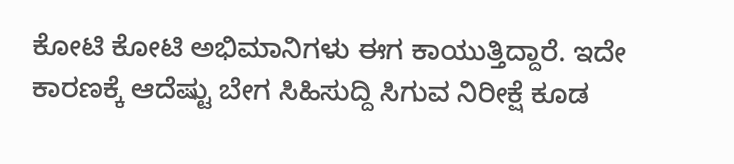ಕೋಟಿ ಕೋಟಿ ಅಭಿಮಾನಿಗಳು ಈಗ ಕಾಯುತ್ತಿದ್ದಾರೆ. ಇದೇ ಕಾರಣಕ್ಕೆ ಆದೆಷ್ಟು ಬೇಗ ಸಿಹಿಸುದ್ದಿ ಸಿಗುವ ನಿರೀಕ್ಷೆ ಕೂಡ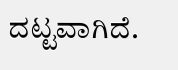ದಟ್ಟವಾಗಿದೆ.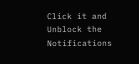Click it and Unblock the Notifications